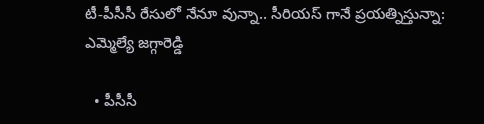టీ-పీసీసీ రేసులో నేనూ వున్నా.. సీరియస్ గానే ప్రయత్నిస్తున్నా: ఎమ్మెల్యే జగ్గారెడ్డి

  • పీసీసీ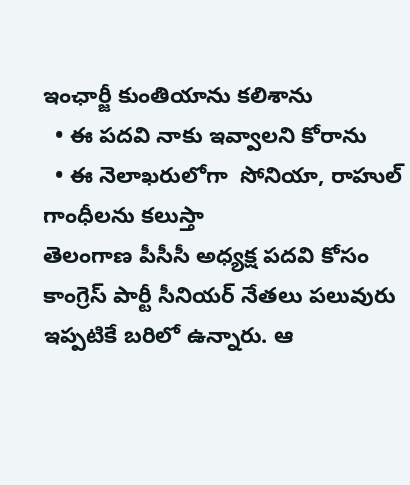ఇంఛార్జీ కుంతియాను కలిశాను
  • ఈ పదవి నాకు ఇవ్వాలని కోరాను
  • ఈ నెలాఖరులోగా  సోనియా, రాహుల్ గాంధీలను కలుస్తా
తెలంగాణ పీసీసీ అధ్యక్ష పదవి కోసం కాంగ్రెస్ పార్టీ సీనియర్ నేతలు పలువురు ఇప్పటికే బరిలో ఉన్నారు. ఆ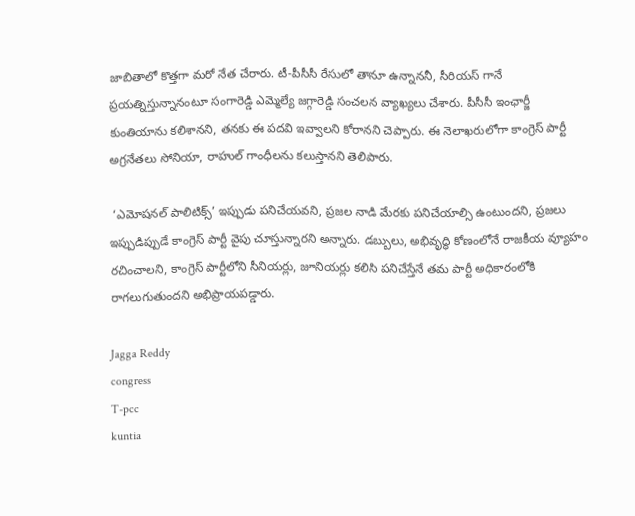జాబితాలో కొత్తగా మరో నేత చేరారు. టీ-పీసీసీ రేసులో తానూ ఉన్నాననీ, సీరియస్ గానే ప్రయత్నిస్తున్నానంటూ సంగారెడ్డి ఎమ్మెల్యే జగ్గారెడ్డి సంచలన వ్యాఖ్యలు చేశారు. పీసీసీ ఇంఛార్జీ కుంతియాను కలిశానని, తనకు ఈ పదవి ఇవ్వాలని కోరానని చెప్పారు. ఈ నెలాఖరులోగా కాంగ్రెస్ పార్టీ అగ్రనేతలు సోనియా, రాహుల్ గాంధీలను కలుస్తానని తెలిపారు.

 ‘ఎమోషనల్ పాలిటిక్స్’ ఇప్పుడు పనిచేయవని, ప్రజల నాడి మేరకు పనిచేయాల్సి ఉంటుందని, ప్రజలు ఇప్పుడిప్పుడే కాంగ్రెస్ పార్టీ వైపు చూస్తున్నారని అన్నారు. డబ్బులు, అభివృద్ధి కోణంలోనే రాజకీయ వ్యూహం రచించాలని, కాంగ్రెస్ పార్టీలోని సీనియర్లు, జూనియర్లు కలిసి పనిచేస్తేనే తమ పార్టీ అధికారంలోకి  రాగలుగుతుందని అభిప్రాయపడ్డారు.

Jagga Reddy
congress
T-pcc
kuntia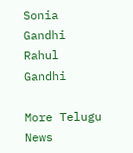Sonia Gandhi
Rahul Gandhi

More Telugu News